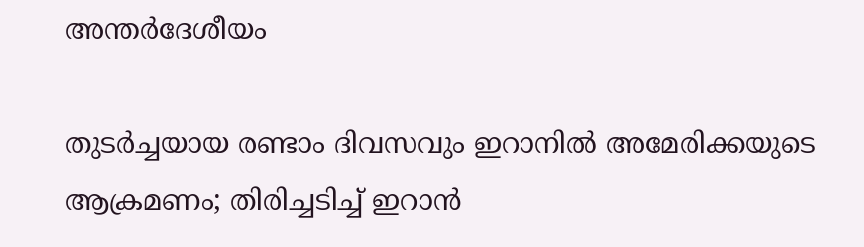അന്തർദേശീയം

തുടര്‍ച്ചയായ രണ്ടാം ദിവസവും ഇറാനില്‍ അമേരിക്കയുടെ ആക്രമണം; തിരിച്ചടിച്ച് ഇറാന്‍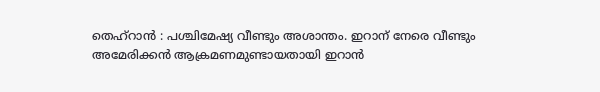തെഹ്‌റാന്‍ : പശ്ചിമേഷ്യ വീണ്ടും അശാന്തം. ഇറാന് നേരെ വീണ്ടും അമേരിക്കന്‍ ആക്രമണമുണ്ടായതായി ഇറാന്‍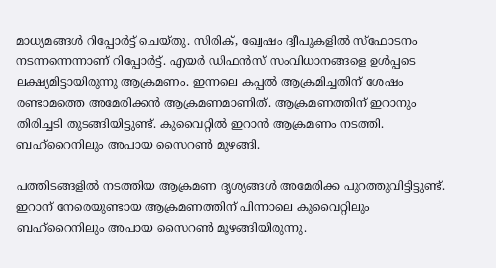മാധ്യമങ്ങള്‍ റിപ്പോര്‍ട്ട് ചെയ്തു. സിരിക്, ഖ്വേഷം ദ്വീപുകളില്‍ സ്‌ഫോടനം നടന്നന്നെന്നാണ് റിപ്പോര്‍ട്ട്. എയര്‍ ഡിഫന്‍സ് സംവിധാനങ്ങളെ ഉള്‍പ്പടെ ലക്ഷ്യമിട്ടായിരുന്നു ആക്രമണം. ഇന്നലെ കപ്പല്‍ ആക്രമിച്ചതിന് ശേഷം രണ്ടാമത്തെ അമേരിക്കന്‍ ആക്രമണമാണിത്. ആക്രമണത്തിന് ഇറാനും തിരിച്ചടി തുടങ്ങിയിട്ടുണ്ട്. കുവൈറ്റില്‍ ഇറാന്‍ ആക്രമണം നടത്തി. ബഹ്‌റൈനിലും അപായ സൈറണ്‍ മുഴങ്ങി.

പത്തിടങ്ങളില്‍ നടത്തിയ ആക്രമണ ദൃശ്യങ്ങള്‍ അമേരിക്ക പുറത്തുവിട്ടിട്ടുണ്ട്. ഇറാന് നേരെയുണ്ടായ ആക്രമണത്തിന് പിന്നാലെ കുവൈറ്റിലും ബഹ്‌റൈനിലും അപായ സൈറണ്‍ മൂഴങ്ങിയിരുന്നു.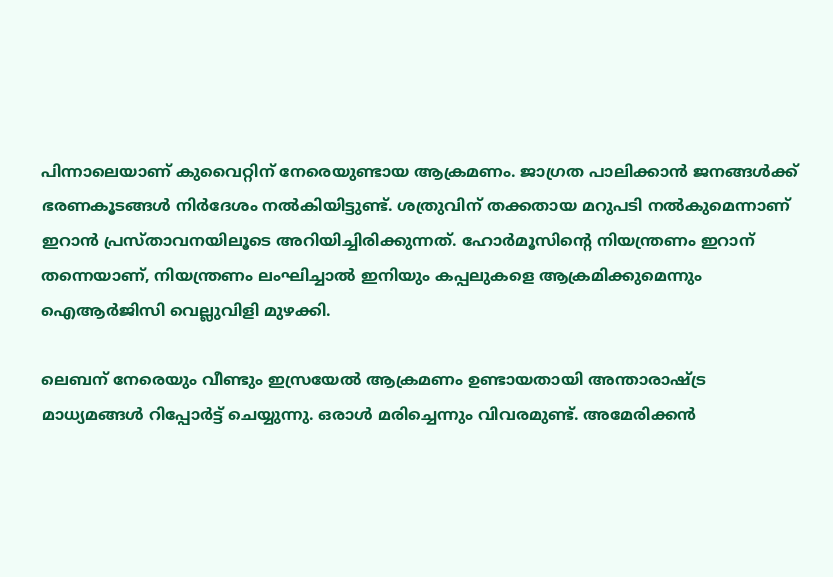പിന്നാലെയാണ് കുവൈറ്റിന് നേരെയുണ്ടായ ആക്രമണം. ജാഗ്രത പാലിക്കാന്‍ ജനങ്ങള്‍ക്ക് ഭരണകൂടങ്ങള്‍ നിര്‍ദേശം നല്‍കിയിട്ടുണ്ട്. ശത്രുവിന് തക്കതായ മറുപടി നല്‍കുമെന്നാണ് ഇറാന്‍ പ്രസ്താവനയിലൂടെ അറിയിച്ചിരിക്കുന്നത്. ഹോർമൂസിന്റെ നിയന്ത്രണം ഇറാന് തന്നെയാണ്, നിയന്ത്രണം ലംഘിച്ചാല്‍ ഇനിയും കപ്പലുകളെ ആക്രമിക്കുമെന്നും ഐആർജിസി വെല്ലുവിളി മുഴക്കി.

ലെബന് നേരെയും വീണ്ടും ഇസ്രയേല്‍ ആക്രമണം ഉണ്ടായതായി അന്താരാഷ്ട്ര മാധ്യമങ്ങള്‍ റിപ്പോര്‍ട്ട് ചെയ്യുന്നു. ഒരാള്‍ മരിച്ചെന്നും വിവരമുണ്ട്. അമേരിക്കന്‍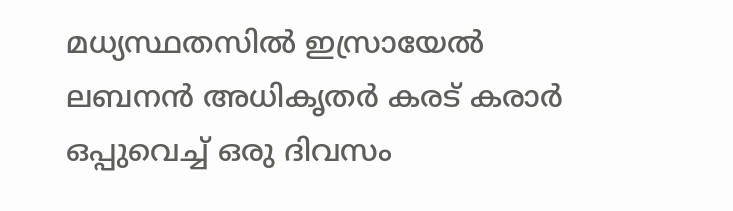മധ്യസ്ഥതസില്‍ ഇസ്രായേല്‍ ലബനന്‍ അധികൃതര്‍ കരട് കരാര്‍ ഒപ്പുവെച്ച് ഒരു ദിവസം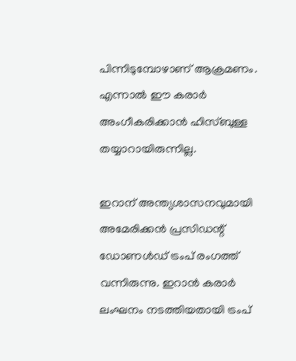പിന്നിടുമ്പോഴാണ് ആക്രമണം. എന്നാല്‍ ഈ കരാര്‍ അംഗീകരിക്കാന്‍ ഹിസ്ബുള്ള തയ്യാറായിരുന്നില്ല.

ഇറാന് അന്ത്യശാസനവുമായി അമേരിക്കന്‍ പ്രസിഡന്റ് ഡോണള്‍ഡ് ട്രംപ് രംഗത്ത് വന്നിരുന്നു. ഇറാന്‍ കരാര്‍ ലംഘനം നടത്തിയതായി ട്രംപ്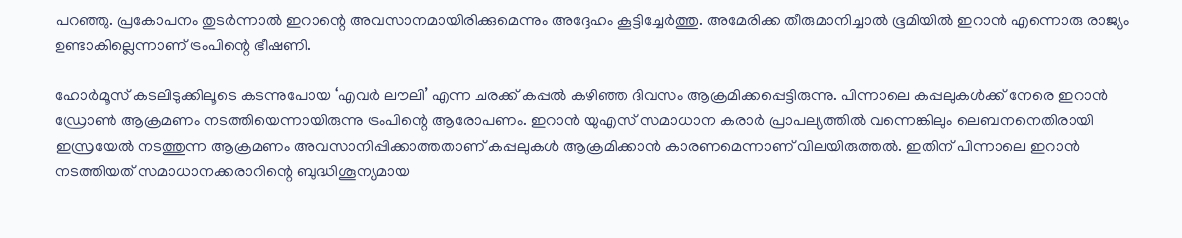പറഞ്ഞു. പ്രകോപനം തുടര്‍ന്നാല്‍ ഇറാന്റെ അവസാനമായിരിക്കുമെന്നും അദ്ദേഹം കൂട്ടിച്ചേര്‍ത്തു. അമേരിക്ക തീരുമാനിച്ചാല്‍ ഭൂമിയില്‍ ഇറാന്‍ എന്നൊരു രാജ്യം ഉണ്ടാകില്ലെന്നാണ് ട്രംപിന്റെ ഭീഷണി.

ഹോര്‍മൂസ് കടലിടുക്കിലൂടെ കടന്നുപോയ ‘എവര്‍ ലൗലി’ എന്ന ചരക്ക് കപ്പല്‍ കഴിഞ്ഞ ദിവസം ആക്രമിക്കപ്പെട്ടിരുന്നു. പിന്നാലെ കപ്പലുകള്‍ക്ക് നേരെ ഇറാന്‍ ഡ്രോണ്‍ ആക്രമണം നടത്തിയെന്നായിരുന്നു ട്രംപിന്റെ ആരോപണം. ഇറാന്‍ യുഎസ് സമാധാന കരാര്‍ പ്രാപല്യത്തില്‍ വന്നെങ്കിലും ലെബനനെതിരായി ഇസ്രയേല്‍ നടത്തുന്ന ആക്രമണം അവസാനിപ്പിക്കാത്തതാണ് കപ്പലുകള്‍ ആക്രമിക്കാന്‍ കാരണമെന്നാണ് വിലയിരുത്തല്‍. ഇതിന് പിന്നാലെ ഇറാന്‍ നടത്തിയത് സമാധാനക്കരാറിന്റെ ബുദ്ധിശൂന്യമായ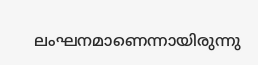ലംഘനമാണെന്നായിരുന്നു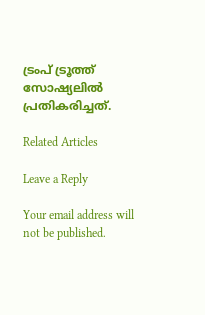ട്രംപ് ട്രൂത്ത് സോഷ്യലില്‍ പ്രതികരിച്ചത്.

Related Articles

Leave a Reply

Your email address will not be published.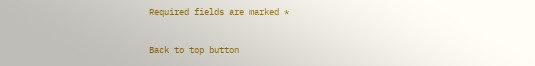Required fields are marked *

Back to top button